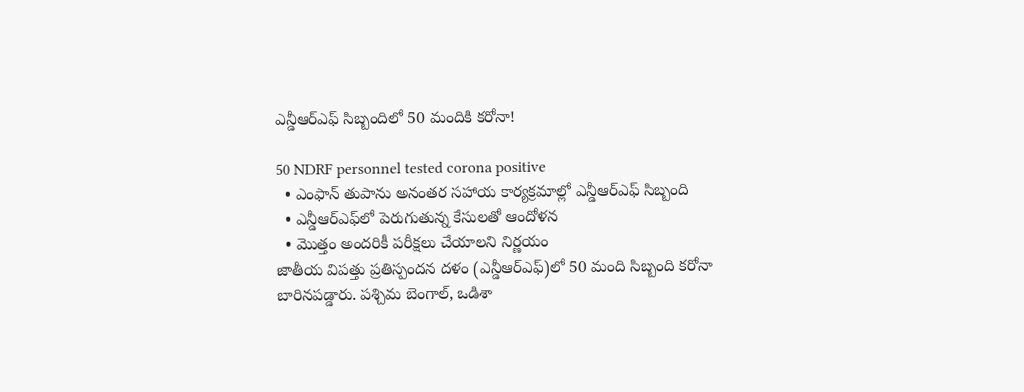ఎన్డీఆర్‌ఎఫ్‌ సిబ్బందిలో 50 మందికి కరోనా!

50 NDRF personnel tested corona positive
  • ఎంఫాన్ తుపాను అనంతర సహాయ కార్యక్రమాల్లో ఎన్డీఆర్ఎఫ్ సిబ్బంది
  • ఎన్డీఆర్ఎఫ్‌లో పెరుగుతున్న కేసులతో ఆందోళన
  • మొత్తం అందరికీ పరీక్షలు చేయాలని నిర్ణయం
జాతీయ విపత్తు ప్రతిస్పందన దళం (ఎన్డీఆర్‌ఎఫ్)లో 50 మంది సిబ్బంది కరోనా బారినపడ్డారు. పశ్చిమ బెంగాల్, ఒడిశా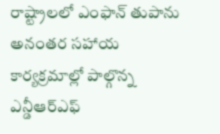రాష్ట్రాలలో ఎంఫాన్ తుపాను అనంతర సహాయ కార్యక్రమాల్లో పాల్గొన్న ఎన్డీఆర్ఎఫ్‌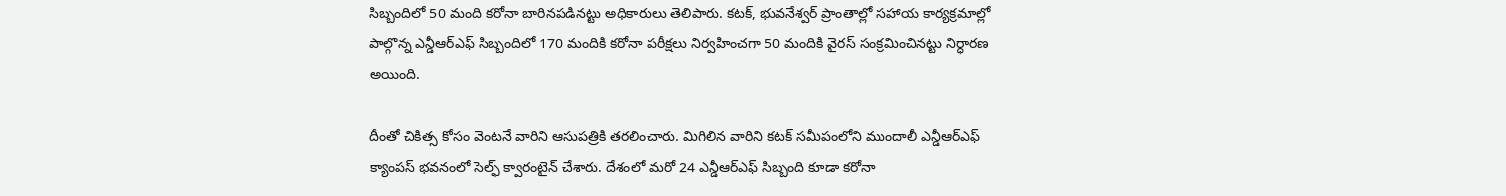సిబ్బందిలో 50 మంది కరోనా బారినపడినట్టు అధికారులు తెలిపారు. కటక్, భువనేశ్వర్ ప్రాంతాల్లో సహాయ కార్యక్రమాల్లో పాల్గొన్న ఎన్డీఆర్ఎఫ్ సిబ్బందిలో 170 మందికి కరోనా పరీక్షలు నిర్వహించగా 50 మందికి వైరస్ సంక్రమించినట్టు నిర్ధారణ అయింది.

దీంతో చికిత్స కోసం వెంటనే వారిని ఆసుపత్రికి తరలించారు. మిగిలిన వారిని కటక్ సమీపంలోని ముందాలీ ఎన్డీఆర్ఎఫ్ క్యాంపస్ భవనంలో సెల్ఫ్ క్వారంటైన్ చేశారు. దేశంలో మరో 24 ఎన్డీఆర్ఎఫ్ సిబ్బంది కూడా కరోనా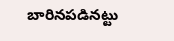బారినపడినట్టు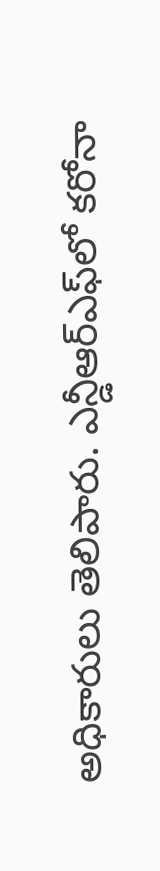అధికారులు తెలిపారు. ఎన్డీఆర్ఎఫ్‌లో కరోనా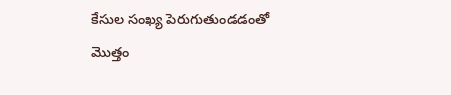కేసుల సంఖ్య పెరుగుతుండడంతో మొత్తం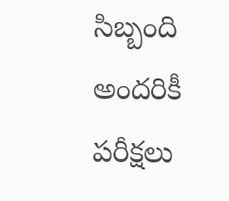సిబ్బంది అందరికీ పరీక్షలు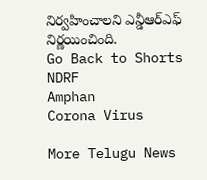నిర్వహించాలని ఎన్డీఆర్ఎఫ్ నిర్ణయించింది.
Go Back to Shorts
NDRF
Amphan
Corona Virus

More Telugu News